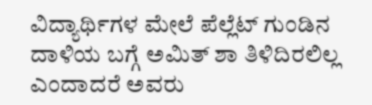ವಿದ್ಯಾರ್ಥಿಗಳ ಮೇಲೆ ಪೆಲ್ಲೆಟ್ ಗುಂಡಿನ ದಾಳಿಯ ಬಗ್ಗೆ ಅಮಿತ್ ಶಾ ತಿಳಿದಿರಲಿಲ್ಲ ಎಂದಾದರೆ ಅವರು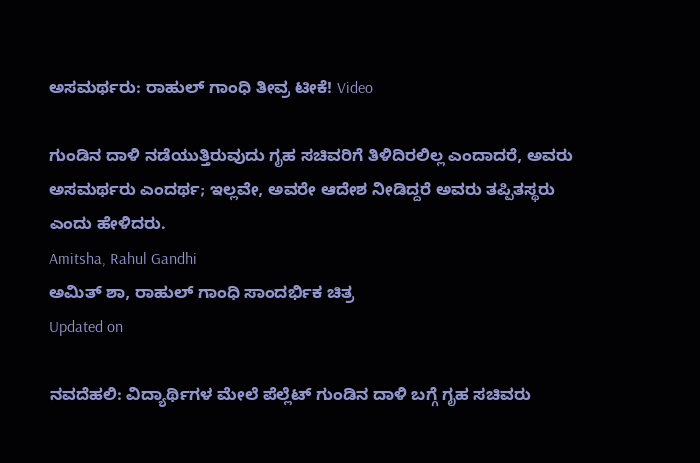ಅಸಮರ್ಥರು: ರಾಹುಲ್ ಗಾಂಧಿ ತೀವ್ರ ಟೀಕೆ! Video

ಗುಂಡಿನ ದಾಳಿ ನಡೆಯುತ್ತಿರುವುದು ಗೃಹ ಸಚಿವರಿಗೆ ತಿಳಿದಿರಲಿಲ್ಲ ಎಂದಾದರೆ, ಅವರು ಅಸಮರ್ಥರು ಎಂದರ್ಥ; ಇಲ್ಲವೇ, ಅವರೇ ಆದೇಶ ನೀಡಿದ್ದರೆ ಅವರು ತಪ್ಪಿತಸ್ಥರು ಎಂದು ಹೇಳಿದರು.
Amitsha, Rahul Gandhi
ಅಮಿತ್ ಶಾ, ರಾಹುಲ್ ಗಾಂಧಿ ಸಾಂದರ್ಭಿಕ ಚಿತ್ರ
Updated on

ನವದೆಹಲಿ: ವಿದ್ಯಾರ್ಥಿಗಳ ಮೇಲೆ ಪೆಲ್ಲೆಟ್ ಗುಂಡಿನ ದಾಳಿ ಬಗ್ಗೆ ಗೃಹ ಸಚಿವರು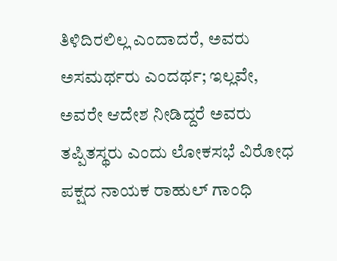ತಿಳಿದಿರಲಿಲ್ಲ ಎಂದಾದರೆ, ಅವರು ಅಸಮರ್ಥರು ಎಂದರ್ಥ; ಇಲ್ಲವೇ, ಅವರೇ ಆದೇಶ ನೀಡಿದ್ದರೆ ಅವರು ತಪ್ಪಿತಸ್ಥರು ಎಂದು ಲೋಕಸಭೆ ವಿರೋಧ ಪಕ್ಷದ ನಾಯಕ ರಾಹುಲ್ ಗಾಂಧಿ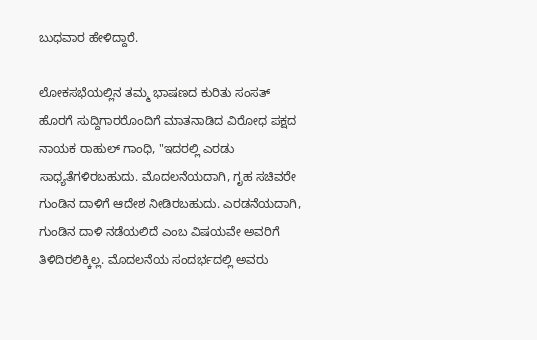ಬುಧವಾರ ಹೇಳಿದ್ದಾರೆ.

ಲೋಕಸಭೆಯಲ್ಲಿನ ತಮ್ಮ ಭಾಷಣದ ಕುರಿತು ಸಂಸತ್ ಹೊರಗೆ ಸುದ್ದಿಗಾರರೊಂದಿಗೆ ಮಾತನಾಡಿದ ವಿರೋಧ ಪಕ್ಷದ ನಾಯಕ ರಾಹುಲ್ ಗಾಂಧಿ, "ಇದರಲ್ಲಿ ಎರಡು ಸಾಧ್ಯತೆಗಳಿರಬಹುದು. ಮೊದಲನೆಯದಾಗಿ, ಗೃಹ ಸಚಿವರೇ ಗುಂಡಿನ ದಾಳಿಗೆ ಆದೇಶ ನೀಡಿರಬಹುದು. ಎರಡನೆಯದಾಗಿ, ಗುಂಡಿನ ದಾಳಿ ನಡೆಯಲಿದೆ ಎಂಬ ವಿಷಯವೇ ಅವರಿಗೆ ತಿಳಿದಿರಲಿಕ್ಕಿಲ್ಲ. ಮೊದಲನೆಯ ಸಂದರ್ಭದಲ್ಲಿ ಅವರು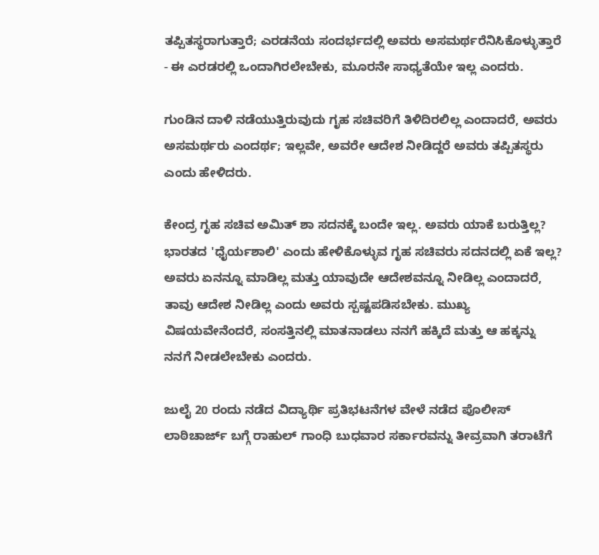ತಪ್ಪಿತಸ್ಥರಾಗುತ್ತಾರೆ; ಎರಡನೆಯ ಸಂದರ್ಭದಲ್ಲಿ ಅವರು ಅಸಮರ್ಥರೆನಿಸಿಕೊಳ್ಳುತ್ತಾರೆ - ಈ ಎರಡರಲ್ಲಿ ಒಂದಾಗಿರಲೇಬೇಕು, ಮೂರನೇ ಸಾಧ್ಯತೆಯೇ ಇಲ್ಲ ಎಂದರು.

ಗುಂಡಿನ ದಾಳಿ ನಡೆಯುತ್ತಿರುವುದು ಗೃಹ ಸಚಿವರಿಗೆ ತಿಳಿದಿರಲಿಲ್ಲ ಎಂದಾದರೆ, ಅವರು ಅಸಮರ್ಥರು ಎಂದರ್ಥ; ಇಲ್ಲವೇ, ಅವರೇ ಆದೇಶ ನೀಡಿದ್ದರೆ ಅವರು ತಪ್ಪಿತಸ್ಥರು ಎಂದು ಹೇಳಿದರು.

ಕೇಂದ್ರ ಗೃಹ ಸಚಿವ ಅಮಿತ್ ಶಾ ಸದನಕ್ಕೆ ಬಂದೇ ಇಲ್ಲ. ಅವರು ಯಾಕೆ ಬರುತ್ತಿಲ್ಲ? ಭಾರತದ 'ಧೈರ್ಯಶಾಲಿ' ಎಂದು ಹೇಳಿಕೊಳ್ಳುವ ಗೃಹ ಸಚಿವರು ಸದನದಲ್ಲಿ ಏಕೆ ಇಲ್ಲ? ಅವರು ಏನನ್ನೂ ಮಾಡಿಲ್ಲ ಮತ್ತು ಯಾವುದೇ ಆದೇಶವನ್ನೂ ನೀಡಿಲ್ಲ ಎಂದಾದರೆ, ತಾವು ಆದೇಶ ನೀಡಿಲ್ಲ ಎಂದು ಅವರು ಸ್ಪಷ್ಟಪಡಿಸಬೇಕು. ಮುಖ್ಯ ವಿಷಯವೇನೆಂದರೆ, ಸಂಸತ್ತಿನಲ್ಲಿ ಮಾತನಾಡಲು ನನಗೆ ಹಕ್ಕಿದೆ ಮತ್ತು ಆ ಹಕ್ಕನ್ನು ನನಗೆ ನೀಡಲೇಬೇಕು ಎಂದರು.

ಜುಲೈ 20 ರಂದು ನಡೆದ ವಿದ್ಯಾರ್ಥಿ ಪ್ರತಿಭಟನೆಗಳ ವೇಳೆ ನಡೆದ ಪೊಲೀಸ್ ಲಾಠಿಚಾರ್ಜ್ ಬಗ್ಗೆ ರಾಹುಲ್ ಗಾಂಧಿ ಬುಧವಾರ ಸರ್ಕಾರವನ್ನು ತೀವ್ರವಾಗಿ ತರಾಟೆಗೆ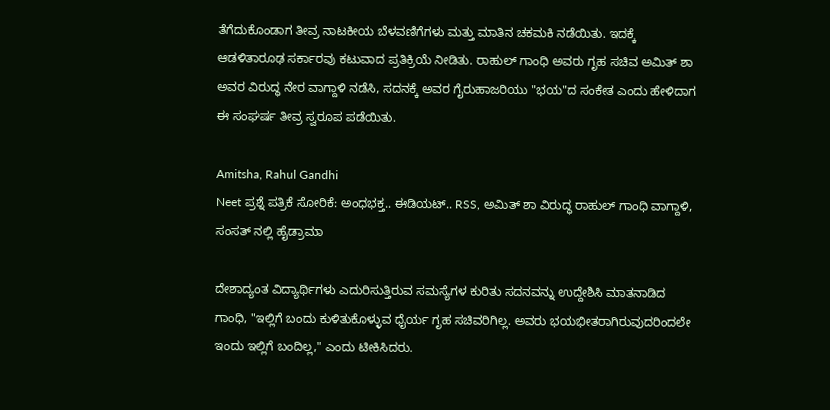ತೆಗೆದುಕೊಂಡಾಗ ತೀವ್ರ ನಾಟಕೀಯ ಬೆಳವಣಿಗೆಗಳು ಮತ್ತು ಮಾತಿನ ಚಕಮಕಿ ನಡೆಯಿತು. ಇದಕ್ಕೆ ಆಡಳಿತಾರೂಢ ಸರ್ಕಾರವು ಕಟುವಾದ ಪ್ರತಿಕ್ರಿಯೆ ನೀಡಿತು. ರಾಹುಲ್ ಗಾಂಧಿ ಅವರು ಗೃಹ ಸಚಿವ ಅಮಿತ್ ಶಾ ಅವರ ವಿರುದ್ಧ ನೇರ ವಾಗ್ದಾಳಿ ನಡೆಸಿ, ಸದನಕ್ಕೆ ಅವರ ಗೈರುಹಾಜರಿಯು "ಭಯ"ದ ಸಂಕೇತ ಎಂದು ಹೇಳಿದಾಗ ಈ ಸಂಘರ್ಷ ತೀವ್ರ ಸ್ವರೂಪ ಪಡೆಯಿತು.

Amitsha, Rahul Gandhi
Neet ಪ್ರಶ್ನೆ ಪತ್ರಿಕೆ ಸೋರಿಕೆ: ಅಂಧಭಕ್ತ.. ಈಡಿಯಟ್.. RSS, ಅಮಿತ್ ಶಾ ವಿರುದ್ಧ ರಾಹುಲ್ ಗಾಂಧಿ ವಾಗ್ದಾಳಿ, ಸಂಸತ್ ನಲ್ಲಿ ಹೈಡ್ರಾಮಾ

ದೇಶಾದ್ಯಂತ ವಿದ್ಯಾರ್ಥಿಗಳು ಎದುರಿಸುತ್ತಿರುವ ಸಮಸ್ಯೆಗಳ ಕುರಿತು ಸದನವನ್ನು ಉದ್ದೇಶಿಸಿ ಮಾತನಾಡಿದ ಗಾಂಧಿ, "ಇಲ್ಲಿಗೆ ಬಂದು ಕುಳಿತುಕೊಳ್ಳುವ ಧೈರ್ಯ ಗೃಹ ಸಚಿವರಿಗಿಲ್ಲ. ಅವರು ಭಯಭೀತರಾಗಿರುವುದರಿಂದಲೇ ಇಂದು ಇಲ್ಲಿಗೆ ಬಂದಿಲ್ಲ," ಎಂದು ಟೀಕಿಸಿದರು.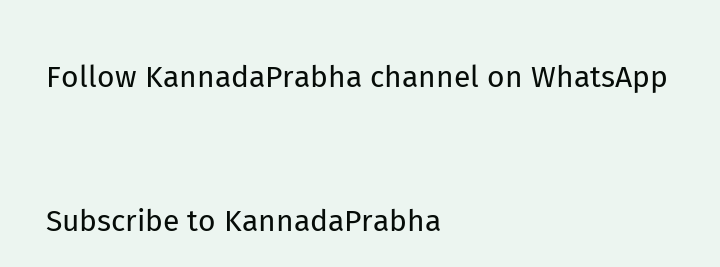Follow KannadaPrabha channel on WhatsApp



Subscribe to KannadaPrabha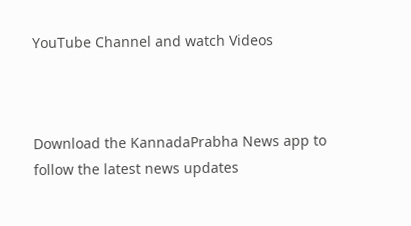YouTube Channel and watch Videos



Download the KannadaPrabha News app to follow the latest news updates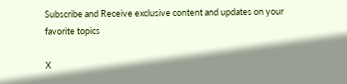Subscribe and Receive exclusive content and updates on your favorite topics

X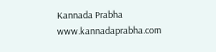Kannada Prabha
www.kannadaprabha.com